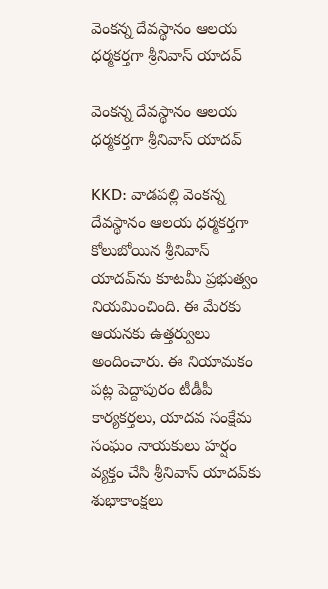వెంకన్న దేవస్థానం ఆలయ ధర్మకర్తగా శ్రీనివాస్ యాదవ్

వెంకన్న దేవస్థానం ఆలయ ధర్మకర్తగా శ్రీనివాస్ యాదవ్

KKD: వాడపల్లి వెంకన్న దేవస్థానం ఆలయ ధర్మకర్తగా కోలుబోయిన శ్రీనివాస్ యాదవ్‌ను కూటమీ ప్రభుత్వం నియమించింది. ఈ మేరకు ఆయనకు ఉత్తర్వులు అందించారు. ఈ నియామకం పట్ల పెద్దాపురం టీడీపీ కార్యకర్తలు, యాదవ సంక్షేమ సంఘం నాయకులు హర్షం వ్యక్తం చేసి శ్రీనివాస్ యాదవ్‌కు శుభాకాంక్షలు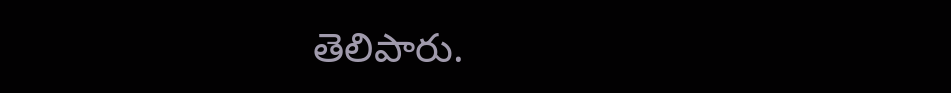తెలిపారు.